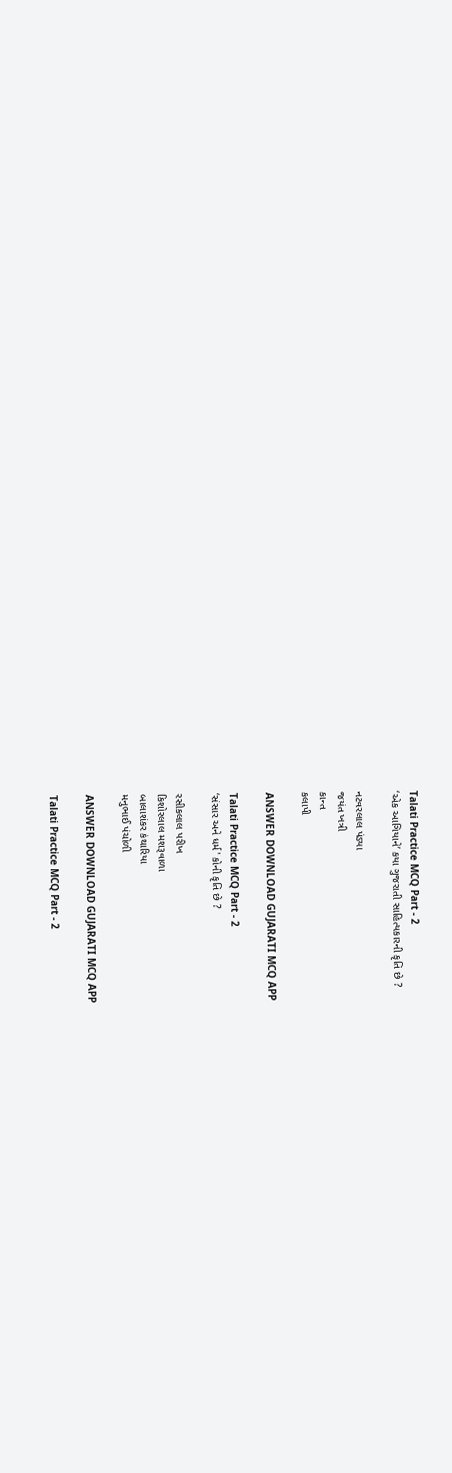Talati Practice MCQ Part - 2
‘એક આગિયાને’ કયા ગુજરાતી સાહિત્યકારની કૃતિ છે ?

નટવરલાલ પંડ્યા
જયંત ખત્રી
કાન્ત
કલાપી

ANSWER DOWNLOAD GUJARATI MCQ APP

Talati Practice MCQ Part - 2
‘સંસાર અને ધર્મ' કોની કૃતિ છે ?

રસીકલાલ પરીખ
કિશોરલાલ મશરૂવાળા
બાલાશંકર કંથારિયા
મનુભાઈ પંચોળી

ANSWER DOWNLOAD GUJARATI MCQ APP

Talati Practice MCQ Part - 2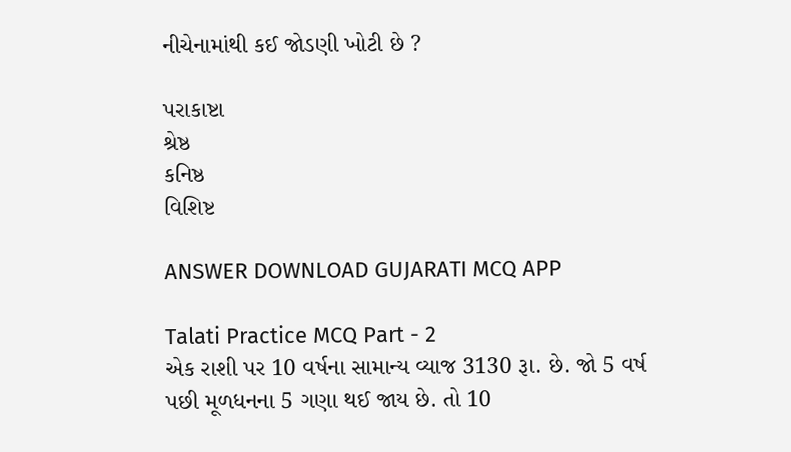નીચેનામાંથી કઈ જોડણી ખોટી છે ?

પરાકાષ્ટા
શ્રેષ્ઠ
કનિષ્ઠ
વિશિષ્ટ

ANSWER DOWNLOAD GUJARATI MCQ APP

Talati Practice MCQ Part - 2
એક રાશી પર 10 વર્ષના સામાન્ય વ્યાજ 3130 રૂા. છે. જો 5 વર્ષ પછી મૂળધનના 5 ગણા થઈ જાય છે. તો 10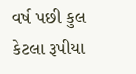વર્ષ પછી કુલ કેટલા રૂપીયા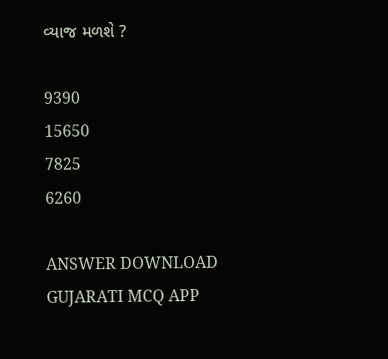વ્યાજ મળશે ?

9390
15650
7825
6260

ANSWER DOWNLOAD GUJARATI MCQ APP